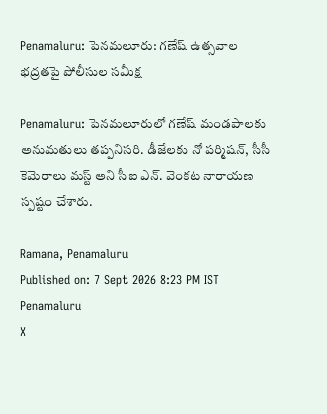Penamaluru: పెనమలూరు: గణేష్ ఉత్సవాల భద్రతపై పోలీసుల సమీక్ష

Penamaluru: పెనమలూరులో గణేష్ మండపాలకు అనుమతులు తప్పనిసరి. డీజేలకు నో పర్మిషన్, సీసీ కెమెరాలు మస్ట్ అని సీఐ ఎన్. వెంకట నారాయణ స్పష్టం చేశారు.

Ramana, Penamaluru
Published on: 7 Sept 2026 8:23 PM IST
Penamaluru
X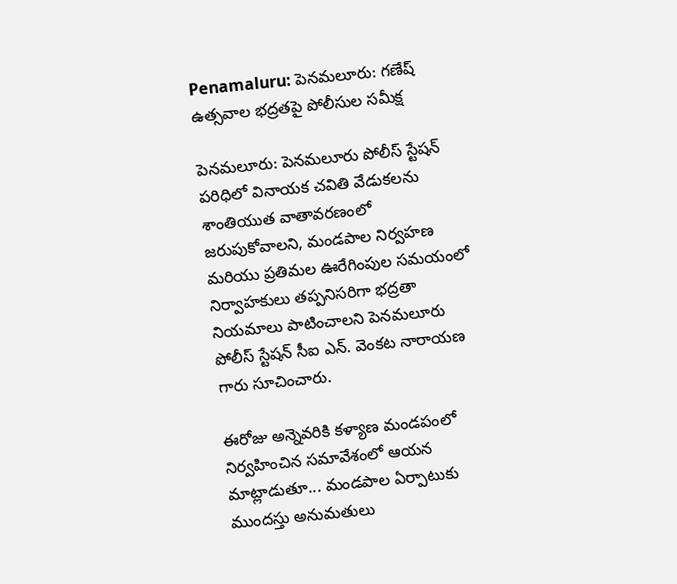Penamaluru: పెనమలూరు: గణేష్ ఉత్సవాల భద్రతపై పోలీసుల సమీక్ష

పెనమలూరు: పెనమలూరు పోలీస్ స్టేషన్ పరిధిలో వినాయక చవితి వేడుకలను శాంతియుత వాతావరణంలో జరుపుకోవాలని, మండపాల నిర్వహణ మరియు ప్రతిమల ఊరేగింపుల సమయంలో నిర్వాహకులు తప్పనిసరిగా భద్రతా నియమాలు పాటించాలని పెనమలూరు పోలీస్ స్టేషన్ సీఐ ఎన్. వెంకట నారాయణ గారు సూచించారు.

ఈరోజు అన్నెవరికి కళ్యాణ మండపంలో నిర్వహించిన సమావేశంలో ఆయన మాట్లాడుతూ... మండపాల ఏర్పాటుకు ముందస్తు అనుమతులు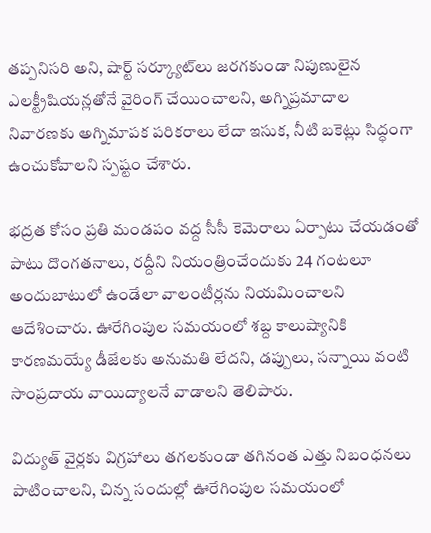తప్పనిసరి అని, షార్ట్ సర్క్యూట్‌లు జరగకుండా నిపుణులైన ఎలక్ట్రీషియన్లతోనే వైరింగ్ చేయించాలని, అగ్నిప్రమాదాల నివారణకు అగ్నిమాపక పరికరాలు లేదా ఇసుక, నీటి బకెట్లు సిద్ధంగా ఉంచుకోవాలని స్పష్టం చేశారు.

భద్రత కోసం ప్రతి మండపం వద్ద సీసీ కెమెరాలు ఏర్పాటు చేయడంతో పాటు దొంగతనాలు, రద్దీని నియంత్రించేందుకు 24 గంటలూ అందుబాటులో ఉండేలా వాలంటీర్లను నియమించాలని ఆదేశించారు. ఊరేగింపుల సమయంలో శబ్ద కాలుష్యానికి కారణమయ్యే డీజేలకు అనుమతి లేదని, డప్పులు, సన్నాయి వంటి సాంప్రదాయ వాయిద్యాలనే వాడాలని తెలిపారు.

విద్యుత్ వైర్లకు విగ్రహాలు తగలకుండా తగినంత ఎత్తు నిబంధనలు పాటించాలని, చిన్న సందుల్లో ఊరేగింపుల సమయంలో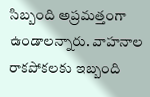సిబ్బంది అప్రమత్తంగా ఉండాలన్నారు. వాహనాల రాకపోకలకు ఇబ్బంది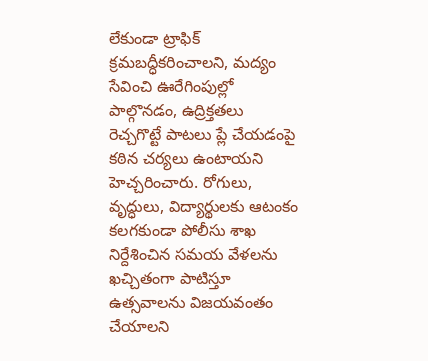లేకుండా ట్రాఫిక్ క్రమబద్ధీకరించాలని, మద్యం సేవించి ఊరేగింపుల్లో పాల్గొనడం, ఉద్రిక్తతలు రెచ్చగొట్టే పాటలు ప్లే చేయడంపై కఠిన చర్యలు ఉంటాయని హెచ్చరించారు. రోగులు, వృద్ధులు, విద్యార్థులకు ఆటంకం కలగకుండా పోలీసు శాఖ నిర్దేశించిన సమయ వేళలను ఖచ్చితంగా పాటిస్తూ ఉత్సవాలను విజయవంతం చేయాలని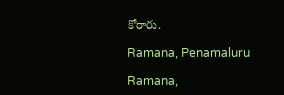కోరారు.

Ramana, Penamaluru

Ramana,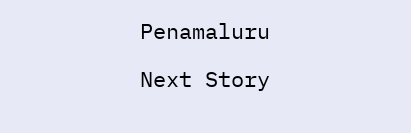Penamaluru

Next Story